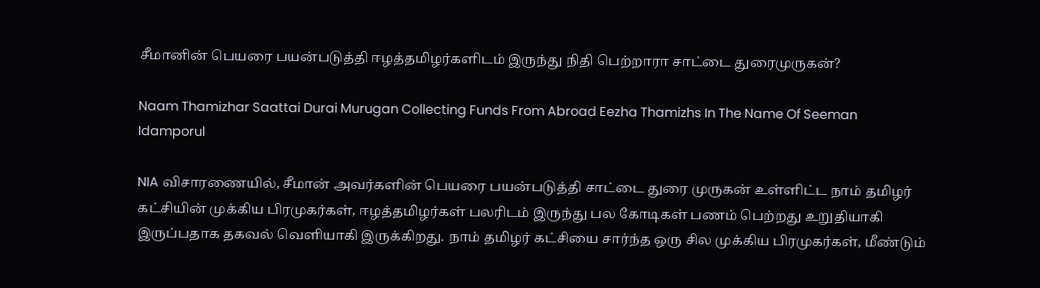சீமானின் பெயரை பயன்படுத்தி ஈழத்தமிழர்களிடம் இருந்து நிதி பெற்றாரா சாட்டை துரைமுருகன்?

Naam Thamizhar Saattai Durai Murugan Collecting Funds From Abroad Eezha Thamizhs In The Name Of Seeman Idamporul

NIA விசாரணையில், சீமான் அவர்களின் பெயரை பயன்படுத்தி சாட்டை துரை முருகன் உள்ளிட்ட நாம் தமிழர் கட்சியின் முக்கிய பிரமுகர்கள், ஈழத்தமிழர்கள் பலரிடம் இருந்து பல கோடிகள் பணம் பெற்றது உறுதியாகி இருப்பதாக தகவல் வெளியாகி இருக்கிறது. நாம் தமிழர் கட்சியை சார்ந்த ஒரு சில முக்கிய பிரமுகர்கள், மீண்டும்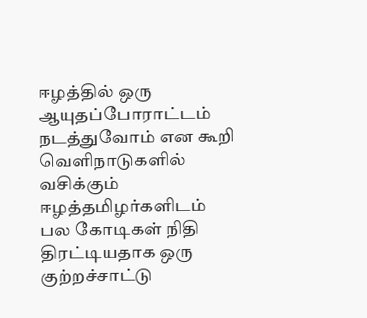ஈழத்தில் ஒரு ஆயுதப்போராட்டம் நடத்துவோம் என கூறி வெளிநாடுகளில் வசிக்கும் ஈழத்தமிழர்களிடம் பல கோடிகள் நிதி திரட்டியதாக ஒரு குற்றச்சாட்டு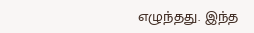எழுந்தது. இந்த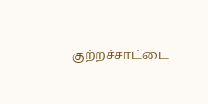குற்றச்சாட்டை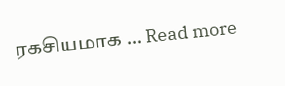ரகசியமாக … Read more